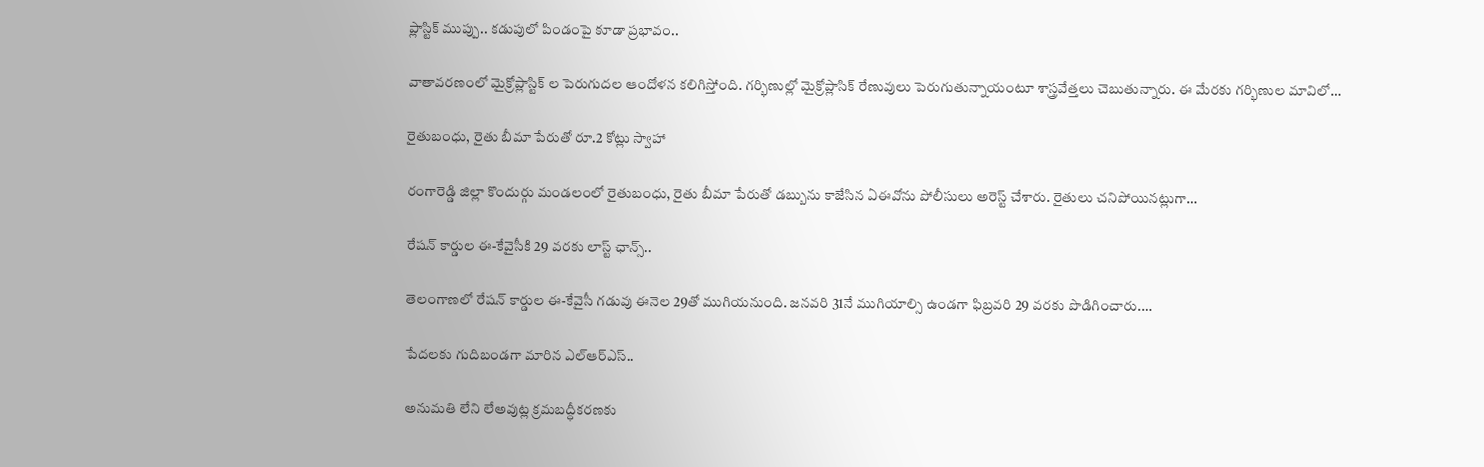ప్లాస్టిక్ ముప్పు.. కడుపులో పిండంపై కూడా ప్రభావం..

వాతావరణంలో మైక్రోప్లాస్టిక్ ల పెరుగుదల ఆందోళన కలిగిస్తోంది. గర్భిణుల్లో మైక్రోప్లాసిక్‌ రేణువులు పెరుగుతున్నాయంటూ శాస్త్రవేత్తలు చెబుతున్నారు. ఈ మేరకు గర్భిణుల మావిలో…

రైతుబంధు, రైతు బీమా పేరుతో రూ.2 కోట్లు స్వాహా

రంగారెడ్డి జిల్లా కొందుర్గు మండలంలో రైతుబంధు, రైతు బీమా పేరుతో డబ్బును కాజేసిన ఏఈవోను పోలీసులు అరెస్ట్ చేశారు. రైతులు చనిపోయినట్లుగా…

రేషన్ కార్డుల ఈ-కేవైసీకి 29 వరకు లాస్ట్ ఛాన్స్..

తెలంగాణలో రేషన్ కార్డుల ఈ-కేవైసీ గడువు ఈనెల 29తో ముగియనుంది. జనవరి 31నే ముగియాల్సి ఉండగా ఫిబ్రవరి 29 వరకు పొడిగించారు.…

పేదలకు గుదిబండగా మారిన ఎల్ఆర్ఎస్..

అనుమతి లేని లేఅవుట్ల క్రమబద్ధీకరణకు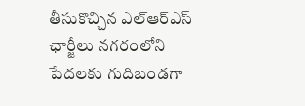తీసుకొచ్చిన ఎల్ఆర్ఎస్ ఛార్జీలు నగరంలోని పేదలకు గుదిబండగా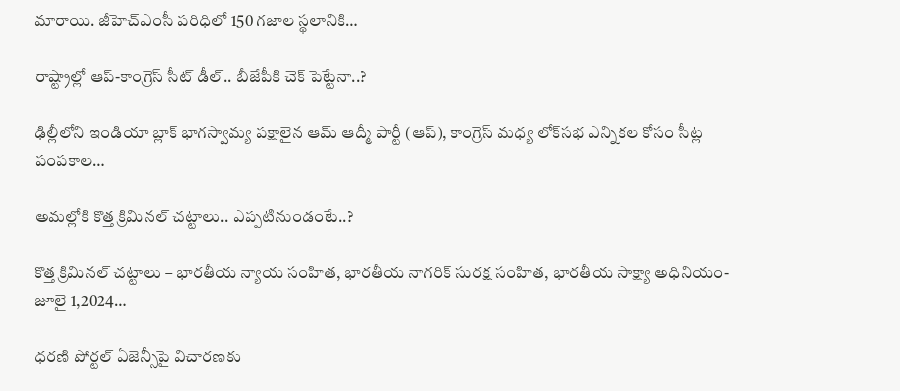మారాయి. జీహెచ్ఎంసీ పరిధిలో 150 గజాల స్థలానికి…

రాష్ట్రాల్లో ఆప్-కాంగ్రెస్ సీట్ డీల్.. బీజేపీకి చెక్ పెట్టేనా..?

ఢిల్లీలోని ఇండియా బ్లాక్ భాగస్వామ్య పక్షాలైన ఆమ్ ఆద్మీ పార్టీ (ఆప్), కాంగ్రెస్ మధ్య లోక్‌సభ ఎన్నికల కోసం సీట్ల పంపకాల…

అమల్లోకి కొత్త క్రిమినల్ చట్టాలు.. ఎప్పటినుండంటే..?

కొత్త క్రిమినల్ చట్టాలు – భారతీయ న్యాయ సంహిత, భారతీయ నాగరిక్ సురక్ష సంహిత, భారతీయ సాక్ష్యా అధినియం- జూలై 1,2024…

ధరణి పోర్టల్ ఏజెన్సీపై విచారణకు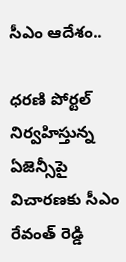సీఎం ఆదేశం..

ధరణి పోర్టల్ నిర్వహిస్తున్న ఏజెన్సీపై విచారణకు సీఎం రేవంత్ రెడ్డి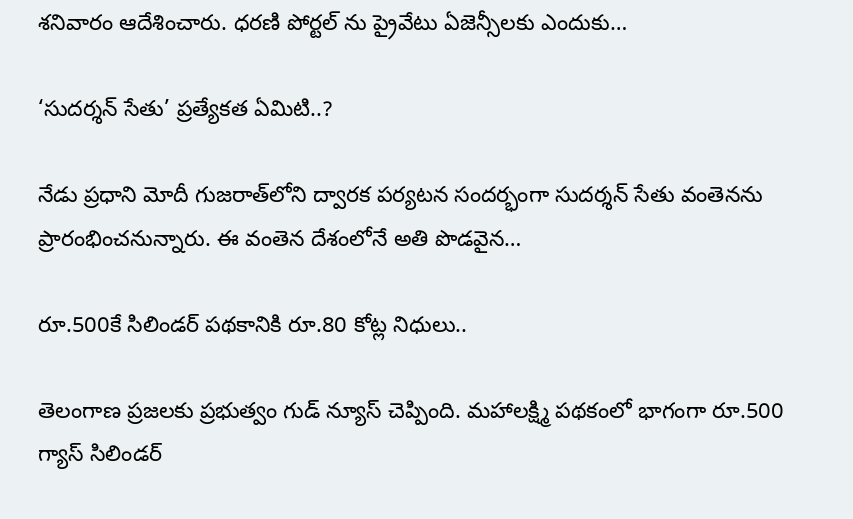శనివారం ఆదేశించారు. ధరణి పోర్టల్ ను ప్రైవేటు ఏజెన్సీలకు ఎందుకు…

‘సుదర్శన్‌ సేతు’ ప్రత్యేకత ఏమిటి..?

నేడు ప్రధాని మోదీ గుజరాత్‌లోని ద్వారక పర్యటన సందర్భంగా సుదర్శన్ సేతు వంతెనను ప్రారంభించనున్నారు. ఈ వంతెన దేశంలోనే అతి పొడవైన…

రూ.500కే సిలిండర్ పథకానికి రూ.80 కోట్ల నిధులు..

తెలంగాణ ప్రజలకు ప్రభుత్వం గుడ్ న్యూస్ చెప్పింది. మహాలక్ష్మి పథకంలో భాగంగా రూ.500 గ్యాస్‌ సిలిండర్‌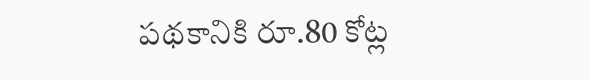పథకానికి రూ.80 కోట్ల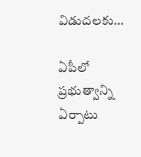విడుదలకు…

ఏపీలో ప్రభుత్వాన్ని ఏర్పాటు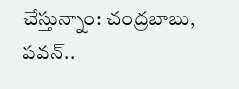చేస్తున్నాం: చంద్రబాబు, పవన్..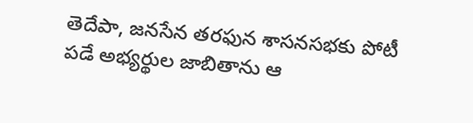తెదేపా, జనసేన తరఫున శాసనసభకు పోటీ పడే అభ్యర్థుల జాబితాను ఆ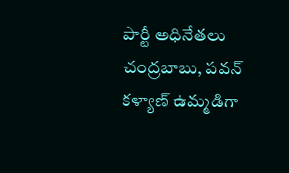పార్టీ అధినేతలు చంద్రబాబు, పవన్ కళ్యాణ్ ఉమ్మడిగా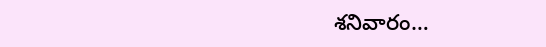శనివారం…